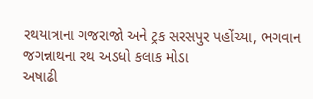રથયાત્રાના ગજરાજો અને ટ્રક સરસપુર પહોંચ્યા, ભગવાન જગન્નાથના રથ અડધો કલાક મોડા
અષાઢી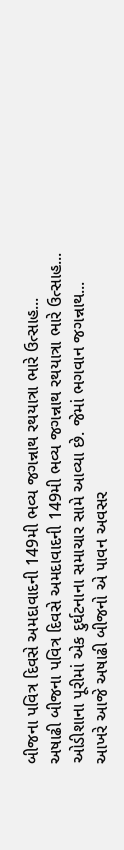બીજના પવિત્ર દિવસે અમદાવાદની 149મી ભવ્ય જગન્નાથ રથયાત્રા ભારે ઉત્સાહ...
અષાઢી બીજના પવિત્ર દિવસે અમદાવાદની 149મી ભવ્ય જગન્નાથ રથયાત્રા ભારે ઉત્સાહ...
ઓડીશાના પૂરીમાં એક દુર્ઘટનાના સમાચાર સામે આવ્યા છે. જેમાં ભગવાન જગન્નાથ...
આખરે આજે અષાઢી બીજનો એ પાવન અવસર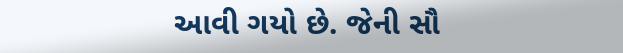આવી ગયો છે. જેની સૌ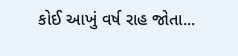કોઈ આખું વર્ષ રાહ જોતા...